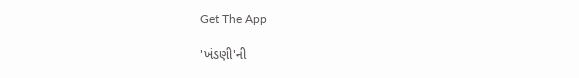Get The App

'ખંડણી'ની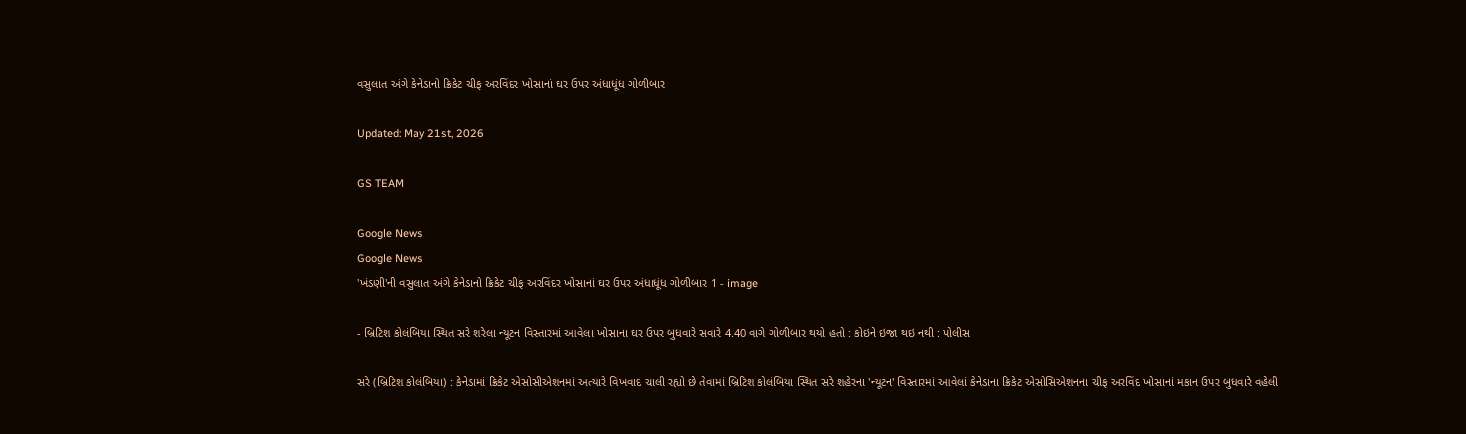વસુલાત અંગે કેનેડાનો ક્રિકેટ ચીફ અરવિંદર ખોસાનાં ઘર ઉપર અંધાધૂંધ ગોળીબાર

Updated: May 21st, 2026

GS TEAM

Google News
Google News
'ખંડણી'ની વસુલાત અંગે કેનેડાનો ક્રિકેટ ચીફ અરવિંદર ખોસાનાં ઘર ઉપર અંધાધૂંધ ગોળીબાર 1 - image

- બ્રિટિશ કોલંબિયા સ્થિત સરે શરેલા ન્યૂટન વિસ્તારમાં આવેલા ખોસાના ઘર ઉપર બુધવારે સવારે 4.40 વાગે ગોળીબાર થયો હતો : કોઇને ઇજા થઇ નથી : પોલીસ

સરે (બ્રિટિશ કોલંબિયા) : કેનેડામાં ક્રિકેટ એસોસીએશનમાં અત્યારે વિખવાદ ચાલી રહ્યો છે તેવામાં બ્રિટિશ કોલંબિયા સ્થિત સરે શહેરના 'ન્યૂટન' વિસ્તારમાં આવેલાં કેનેડાના ક્રિકેટ એસોસિએશનના ચીફ અરવિંદ ખોસાનાં મકાન ઉપર બુધવારે વહેલી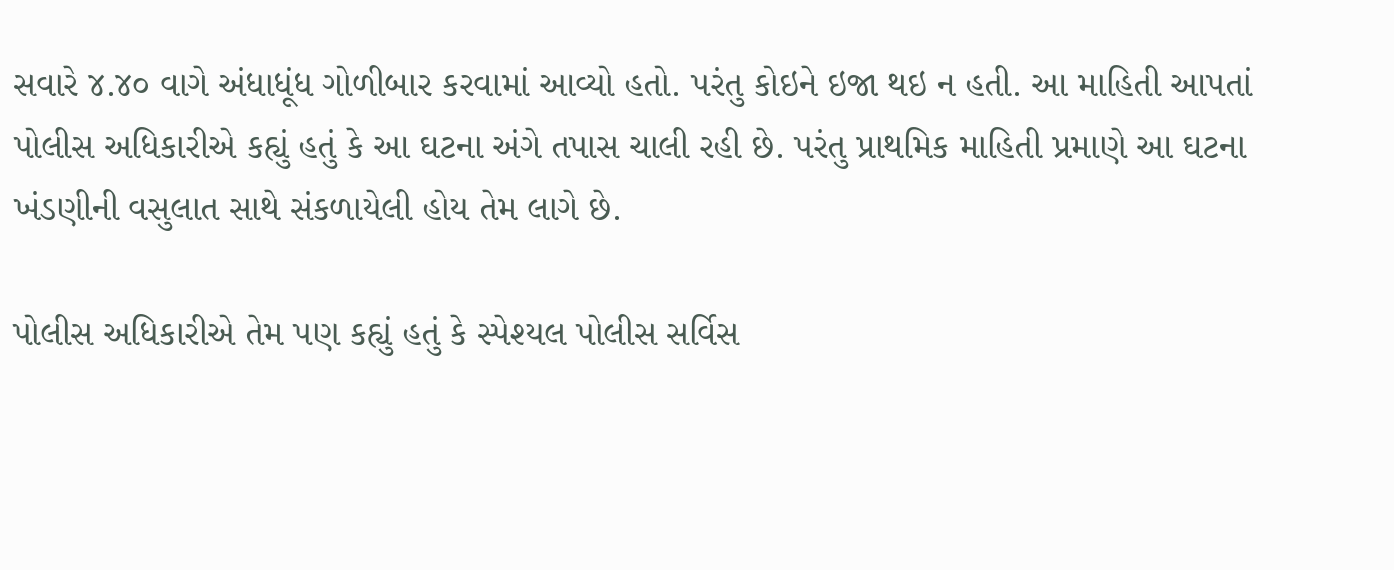સવારે ૪.૪૦ વાગે અંધાધૂંધ ગોળીબાર કરવામાં આવ્યો હતો. પરંતુ કોઇને ઇજા થઇ ન હતી. આ માહિતી આપતાં પોલીસ અધિકારીએ કહ્યું હતું કે આ ઘટના અંગે તપાસ ચાલી રહી છે. પરંતુ પ્રાથમિક માહિતી પ્રમાણે આ ઘટના ખંડણીની વસુલાત સાથે સંકળાયેલી હોય તેમ લાગે છે.

પોલીસ અધિકારીએ તેમ પણ કહ્યું હતું કે સ્પેશ્યલ પોલીસ સર્વિસ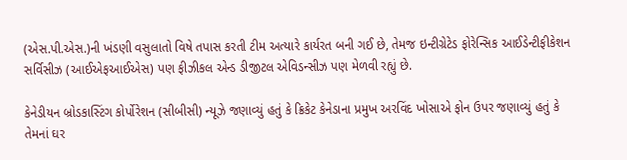(એસ.પી.એસ.)ની ખંડણી વસુલાતો વિષે તપાસ કરતી ટીમ અત્યારે કાર્યરત બની ગઈ છે, તેમજ ઇન્ટીગ્રેટેડ ફોરેન્સિક આઈડેન્ટીફીકેશન સર્વિસીઝ (આઈએફઆઈએસ) પણ ફીઝીકલ એન્ડ ડીજીટલ એવિડન્સીઝ પણ મેળવી રહ્યું છે.

કેનેડીયન બ્રોડકાસ્ટિંગ કોર્પોરેશન (સીબીસી) ન્યૂઝે જણાવ્યું હતું કે ક્રિકેટ કેનેડાના પ્રમુખ અરવિંદ ખોસાએ ફોન ઉપર જણાવ્યું હતું કે તેમનાં ઘર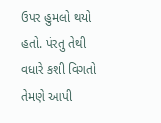ઉપર હુમલો થયો હતો. પંરતુ તેથી વધારે કશી વિગતો તેમણે આપી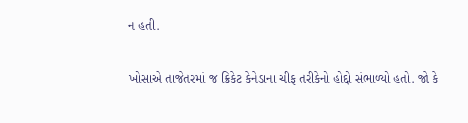ન હતી.

ખોસાએ તાજેતરમાં જ ક્રિકેટ કેનેડાના ચીફ તરીકેનો હોદ્દો સંભાળ્યો હતો. જો કે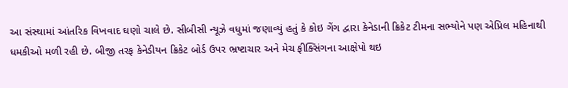આ સંસ્થામાં આંતરિક વિખવાદ ઘણો ચાલે છે. સીબીસી ન્યૂઝે વધુમાં જણાવ્યું હતું કે કોઇ ગેંગ દ્વારા કેનેડાની ક્રિકેટ ટીમના સભ્યોને પણ એપ્રિલ મહિનાથી ધમકીઓ મળી રહી છે. બીજી તરફ કેનેડીયન ક્રિકેટ બોર્ડ ઉપર ભ્રષ્ટાચાર અને મેચ ફીક્સિંગના આક્ષેપો થઇ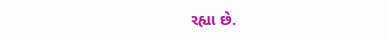રહ્યા છે.